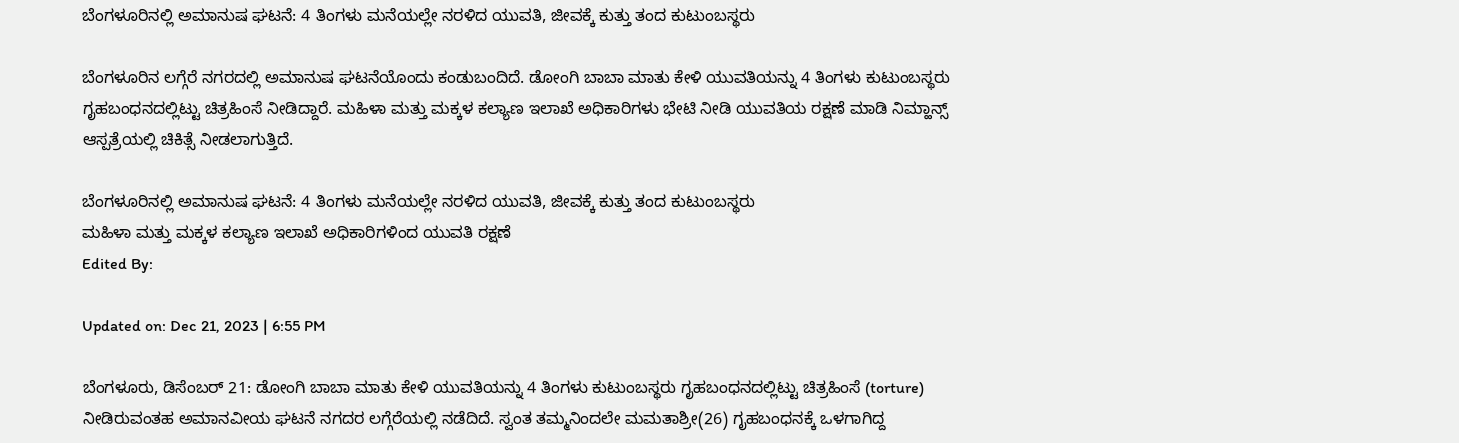ಬೆಂಗಳೂರಿನಲ್ಲಿ ಅಮಾನುಷ ಘಟನೆ: 4 ತಿಂಗಳು ಮನೆಯಲ್ಲೇ ನರಳಿದ ಯುವತಿ, ಜೀವಕ್ಕೆ ಕುತ್ತು ತಂದ ಕುಟುಂಬಸ್ಥರು

ಬೆಂಗಳೂರಿನ ಲಗ್ಗೆರೆ ನಗರದಲ್ಲಿ ಅಮಾನುಷ ಘಟನೆಯೊಂದು ಕಂಡುಬಂದಿದೆ. ಡೋಂಗಿ ಬಾಬಾ ಮಾತು ಕೇಳಿ ಯುವತಿಯನ್ನು 4 ತಿಂಗಳು ಕುಟುಂಬಸ್ಥರು ಗೃಹಬಂಧನದಲ್ಲಿಟ್ಟು ಚಿತ್ರಹಿಂಸೆ ನೀಡಿದ್ದಾರೆ. ಮಹಿಳಾ ಮತ್ತು ಮಕ್ಕಳ ಕಲ್ಯಾಣ ಇಲಾಖೆ ಅಧಿಕಾರಿಗಳು ಭೇಟಿ ನೀಡಿ ಯುವತಿಯ ರಕ್ಷಣೆ ಮಾಡಿ ನಿಮ್ಹಾನ್ಸ್ ಆಸ್ಪತ್ರೆಯಲ್ಲಿ ಚಿಕಿತ್ಸೆ ನೀಡಲಾಗುತ್ತಿದೆ.

ಬೆಂಗಳೂರಿನಲ್ಲಿ ಅಮಾನುಷ ಘಟನೆ: 4 ತಿಂಗಳು ಮನೆಯಲ್ಲೇ ನರಳಿದ ಯುವತಿ, ಜೀವಕ್ಕೆ ಕುತ್ತು ತಂದ ಕುಟುಂಬಸ್ಥರು
ಮಹಿಳಾ ಮತ್ತು ಮಕ್ಕಳ ಕಲ್ಯಾಣ ಇಲಾಖೆ ಅಧಿಕಾರಿಗಳಿಂದ ಯುವತಿ ರಕ್ಷಣೆ
Edited By:

Updated on: Dec 21, 2023 | 6:55 PM

ಬೆಂಗಳೂರು, ಡಿಸೆಂಬರ್ 21: ಡೋಂಗಿ ಬಾಬಾ ಮಾತು ಕೇಳಿ ಯುವತಿಯನ್ನು 4 ತಿಂಗಳು ಕುಟುಂಬಸ್ಥರು ಗೃಹಬಂಧನದಲ್ಲಿಟ್ಟು ಚಿತ್ರಹಿಂಸೆ (torture) ನೀಡಿರುವಂತಹ ಅಮಾನವೀಯ ಘಟನೆ ನಗದರ ಲಗ್ಗೆರೆಯಲ್ಲಿ ನಡೆದಿದೆ. ಸ್ವಂತ ತಮ್ಮನಿಂದಲೇ ಮಮತಾಶ್ರೀ(26) ಗೃಹಬಂಧನಕ್ಕೆ ಒಳಗಾಗಿದ್ದ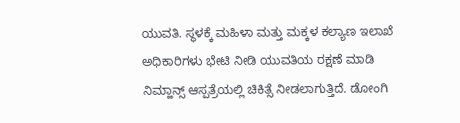ಯುವತಿ. ಸ್ಥಳಕ್ಕೆ ಮಹಿಳಾ ಮತ್ತು ಮಕ್ಕಳ ಕಲ್ಯಾಣ ಇಲಾಖೆ ಅಧಿಕಾರಿಗಳು ಭೇಟಿ ನೀಡಿ ಯುವತಿಯ ರಕ್ಷಣೆ ಮಾಡಿ ನಿಮ್ಹಾನ್ಸ್ ಆಸ್ಪತ್ರೆಯಲ್ಲಿ ಚಿಕಿತ್ಸೆ ನೀಡಲಾಗುತ್ತಿದೆ. ಡೋಂಗಿ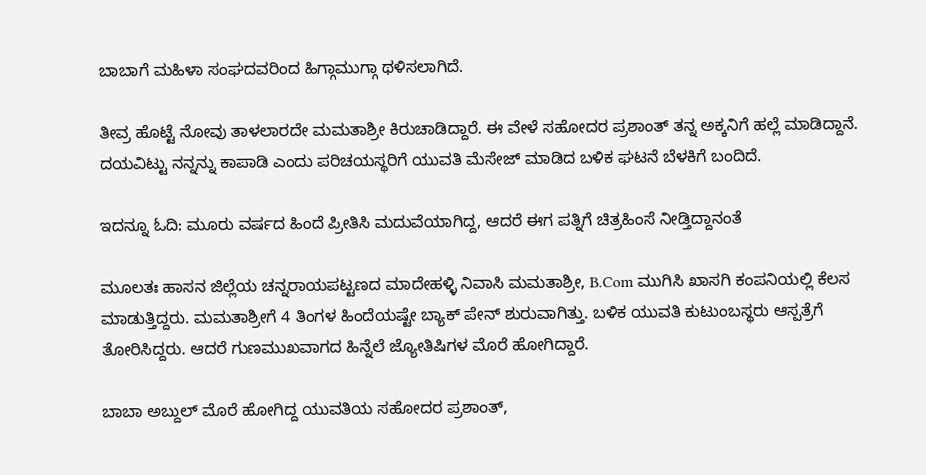ಬಾಬಾಗೆ ಮಹಿಳಾ ಸಂಘದವರಿಂದ ಹಿಗ್ಗಾಮುಗ್ಗಾ ಥಳಿಸಲಾಗಿದೆ.

ತೀವ್ರ ಹೊಟ್ಟೆ ನೋವು ತಾಳಲಾರದೇ ಮಮತಾಶ್ರೀ ಕಿರುಚಾಡಿದ್ದಾರೆ. ಈ ವೇಳೆ ಸಹೋದರ ಪ್ರಶಾಂತ್ ತನ್ನ ಅಕ್ಕನಿಗೆ ಹಲ್ಲೆ ಮಾಡಿದ್ದಾನೆ. ದಯವಿಟ್ಟು ನನ್ನನ್ನು ಕಾಪಾಡಿ ಎಂದು ಪರಿಚಯಸ್ಥರಿಗೆ ಯುವತಿ ಮೆಸೇಜ್ ಮಾಡಿದ ಬಳಿಕ ಘಟನೆ ಬೆಳಕಿಗೆ ಬಂದಿದೆ.

ಇದನ್ನೂ ಓದಿ: ಮೂರು ವರ್ಷದ ಹಿಂದೆ ಪ್ರೀತಿಸಿ ಮದುವೆಯಾಗಿದ್ದ, ಆದರೆ ಈಗ ಪತ್ನಿಗೆ ಚಿತ್ರಹಿಂಸೆ ನೀಡ್ತಿದ್ದಾನಂತೆ

ಮೂಲತಃ ಹಾಸನ ಜಿಲ್ಲೆಯ ಚನ್ನರಾಯಪಟ್ಟಣದ ಮಾದೇಹಳ್ಳಿ ನಿವಾಸಿ ಮಮತಾಶ್ರೀ, B.Com ಮುಗಿಸಿ ಖಾಸಗಿ ಕಂಪನಿಯಲ್ಲಿ ಕೆಲಸ ಮಾಡುತ್ತಿದ್ದರು. ಮಮತಾಶ್ರೀಗೆ 4 ತಿಂಗಳ ಹಿಂದೆಯಷ್ಟೇ ಬ್ಯಾಕ್ ಪೇನ್ ಶುರುವಾಗಿತ್ತು. ಬಳಿಕ ಯುವತಿ ಕುಟುಂಬಸ್ಥರು ಆಸ್ಪತ್ರೆಗೆ ತೋರಿಸಿದ್ದರು. ಆದರೆ ಗುಣಮುಖವಾಗದ ಹಿನ್ನೆಲೆ ಜ್ಯೋತಿಷಿಗಳ ಮೊರೆ ಹೋಗಿದ್ದಾರೆ.

ಬಾಬಾ ಅಬ್ದುಲ್ ಮೊರೆ ಹೋಗಿದ್ದ ಯುವತಿಯ ಸಹೋದರ ಪ್ರಶಾಂತ್,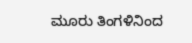ಮೂರು ತಿಂಗಳಿನಿಂದ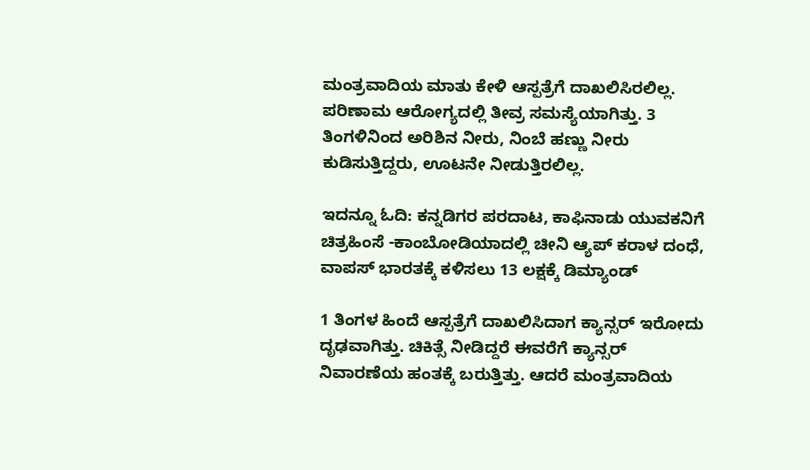ಮಂತ್ರವಾದಿಯ ಮಾತು ಕೇಳಿ ಆಸ್ಪತ್ರೆಗೆ ದಾಖಲಿಸಿರಲಿಲ್ಲ. ಪರಿಣಾಮ ಆರೋಗ್ಯದಲ್ಲಿ ತೀವ್ರ ಸಮಸ್ಯೆಯಾಗಿತ್ತು. 3 ತಿಂಗಳಿನಿಂದ ಅರಿಶಿನ ನೀರು, ನಿಂಬೆ ಹಣ್ಣು ನೀರು ಕುಡಿಸುತ್ತಿದ್ದರು, ಊಟನೇ ನೀಡುತ್ತಿರಲಿಲ್ಲ.

ಇದನ್ನೂ ಓದಿ: ಕನ್ನಡಿಗರ ಪರದಾಟ, ಕಾಫಿನಾಡು ಯುವಕನಿಗೆ ಚಿತ್ರಹಿಂಸೆ -ಕಾಂಬೋಡಿಯಾದಲ್ಲಿ ಚೀನಿ ಆ್ಯಪ್‌ ಕರಾಳ ದಂಧೆ, ವಾಪಸ್ ಭಾರತಕ್ಕೆ ಕಳಿಸಲು ‌13 ಲಕ್ಷಕ್ಕೆ ಡಿಮ್ಯಾಂಡ್

1 ತಿಂಗಳ ಹಿಂದೆ ಆಸ್ಪತ್ರೆಗೆ ದಾಖಲಿಸಿದಾಗ ಕ್ಯಾನ್ಸರ್ ಇರೋದು ದೃಢವಾಗಿತ್ತು. ಚಿಕಿತ್ಸೆ ನೀಡಿದ್ದರೆ ಈವರೆಗೆ ಕ್ಯಾನ್ಸರ್ ನಿವಾರಣೆಯ ಹಂತಕ್ಕೆ ಬರುತ್ತಿತ್ತು. ಆದರೆ ಮಂತ್ರವಾದಿಯ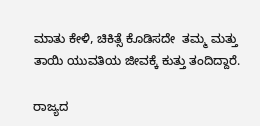ಮಾತು ಕೇಳಿ, ಚಿಕಿತ್ಸೆ ಕೊಡಿಸದೇ  ತಮ್ಮ ಮತ್ತು ತಾಯಿ ಯುವತಿಯ ಜೀವಕ್ಕೆ ಕುತ್ತು ತಂದಿದ್ದಾರೆ.

ರಾಜ್ಯದ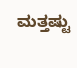ಮತ್ತಷ್ಟು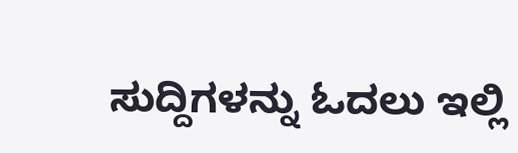ಸುದ್ದಿಗಳನ್ನು ಓದಲು ಇಲ್ಲಿ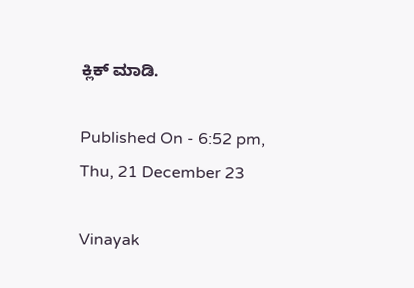ಕ್ಲಿಕ್ ಮಾಡಿ.

Published On - 6:52 pm, Thu, 21 December 23

Vinayak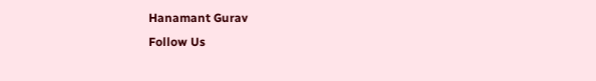Hanamant Gurav
Follow Us